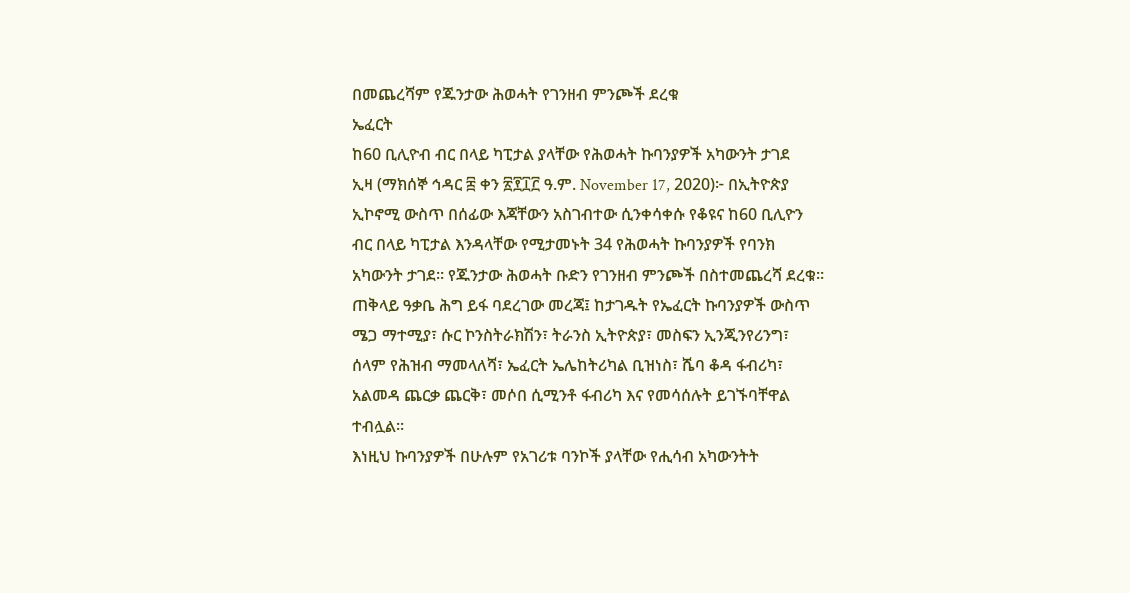በመጨረሻም የጁንታው ሕወሓት የገንዘብ ምንጮች ደረቁ
ኤፈርት
ከ60 ቢሊዮብ ብር በላይ ካፒታል ያላቸው የሕወሓት ኩባንያዎች አካውንት ታገደ
ኢዛ (ማክሰኞ ኅዳር ፰ ቀን ፳፻፲፫ ዓ.ም. November 17, 2020)፦ በኢትዮጵያ ኢኮኖሚ ውስጥ በሰፊው እጃቸውን አስገብተው ሲንቀሳቀሱ የቆዩና ከ60 ቢሊዮን ብር በላይ ካፒታል እንዳላቸው የሚታመኑት 34 የሕወሓት ኩባንያዎች የባንክ አካውንት ታገደ። የጁንታው ሕወሓት ቡድን የገንዘብ ምንጮች በስተመጨረሻ ደረቁ።
ጠቅላይ ዓቃቤ ሕግ ይፋ ባደረገው መረጃ፤ ከታገዱት የኤፈርት ኩባንያዎች ውስጥ ሜጋ ማተሚያ፣ ሱር ኮንስትራክሽን፣ ትራንስ ኢትዮጵያ፣ መስፍን ኢንጂንየሪንግ፣ ሰላም የሕዝብ ማመላለሻ፣ ኤፈርት ኤሌከትሪካል ቢዝነስ፣ ሼባ ቆዳ ፋብሪካ፣ አልመዳ ጨርቃ ጨርቅ፣ መሶበ ሲሚንቶ ፋብሪካ እና የመሳሰሉት ይገኙባቸዋል ተብሏል።
እነዚህ ኩባንያዎች በሁሉም የአገሪቱ ባንኮች ያላቸው የሒሳብ አካውንትት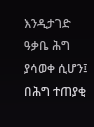እንዲታገድ ዓቃቤ ሕግ ያሳወቀ ሲሆን፤ በሕግ ተጠያቂ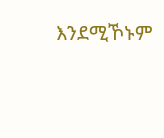እንደሚኾኑም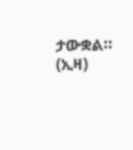ታውቋል። (ኢዛ)